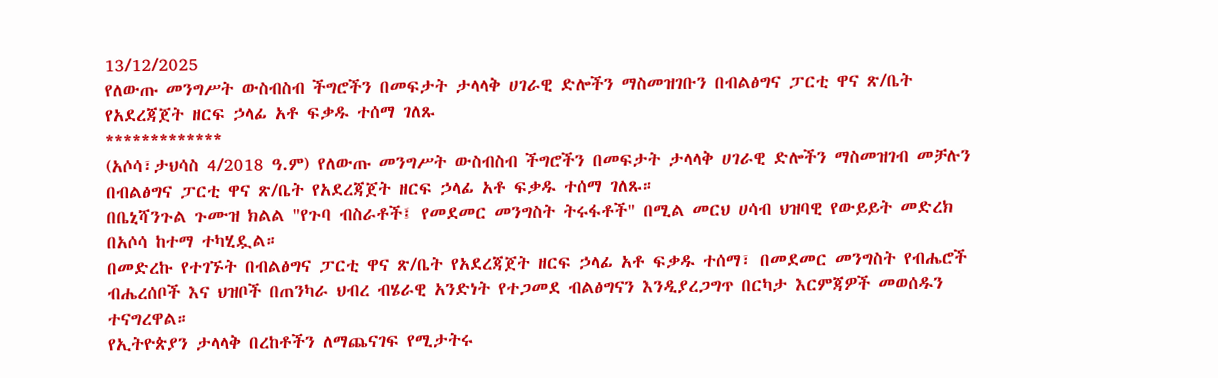13/12/2025
የለውጡ መንግሥት ውስብስብ ችግሮችን በመፍታት ታላላቅ ሀገራዊ ድሎችን ማስመዝገቡን በብልፅግና ፓርቲ ዋና ጽ/ቤት የአደረጃጀት ዘርፍ ኃላፊ አቶ ፍቃዱ ተሰማ ገለጹ
*************
(አሶሳ፣ታህሳስ 4/2018 ዓ.ም) የለውጡ መንግሥት ውስብስብ ችግሮችን በመፍታት ታላላቅ ሀገራዊ ድሎችን ማስመዝገብ መቻሉን በብልፅግና ፓርቲ ዋና ጽ/ቤት የአደረጃጀት ዘርፍ ኃላፊ አቶ ፍቃዱ ተሰማ ገለጹ።
በቤኒሻንጉል ጉሙዝ ክልል "የጉባ ብስራቶች፤ የመደመር መንግስት ትሩፋቶች" በሚል መርህ ሀሳብ ህዝባዊ የውይይት መድረክ በአሶሳ ከተማ ተካሂዷል።
በመድረኩ የተገኙት በብልፅግና ፓርቲ ዋና ጽ/ቤት የአደረጃጀት ዘርፍ ኃላፊ አቶ ፍቃዱ ተሰማ፣ በመደመር መንግስት የብሔሮች ብሔረሰቦች እና ህዝቦች በጠንካራ ህብረ ብሄራዊ አንድነት የተጋመደ ብልፅግናን እንዲያረጋግጥ በርካታ እርምጃዎች መወሰዱን ተናግረዋል።
የኢትዮጵያን ታላላቅ በረከቶችን ለማጨናገፍ የሚታትሩ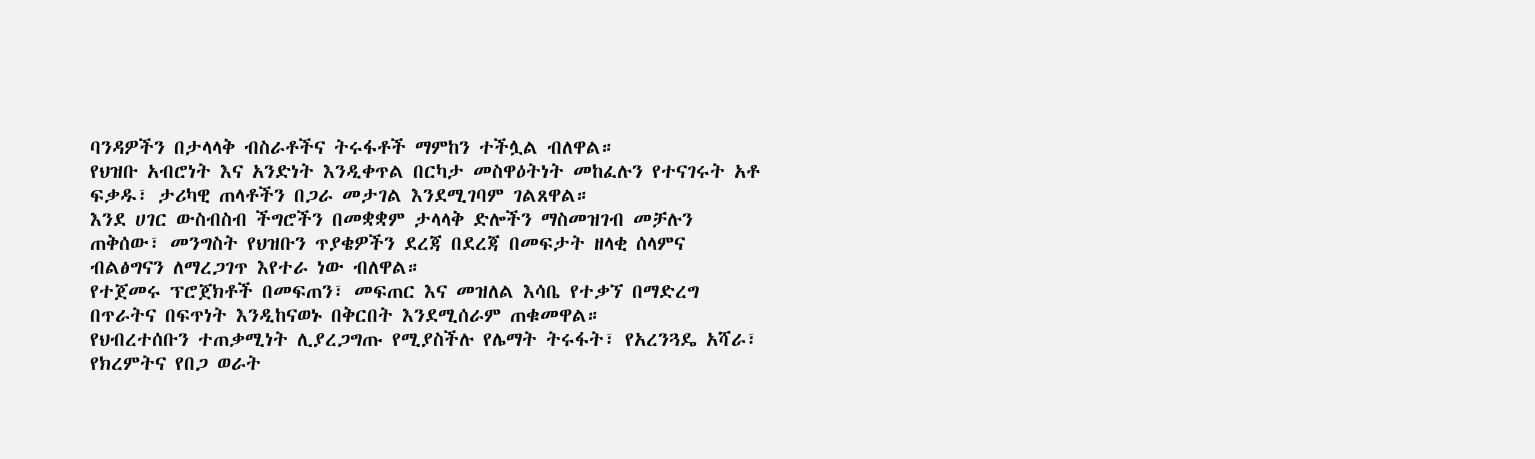ባንዳዎችን በታላላቅ ብስራቶችና ትሩፋቶች ማምከን ተችሏል ብለዋል።
የህዝቡ አብሮነት እና አንድነት እንዲቀጥል በርካታ መስዋዕትነት መከፈሉን የተናገሩት አቶ ፍቃዱ፣ ታሪካዊ ጠላቶችን በጋራ መታገል እንደሚገባም ገልጸዋል።
እንደ ሀገር ውስብስብ ችግሮችን በመቋቋም ታላላቅ ድሎችን ማስመዝገብ መቻሉን ጠቅሰው፣ መንግስት የህዝቡን ጥያቄዎችን ደረጃ በደረጃ በመፍታት ዘላቂ ሰላምና ብልፅግናን ለማረጋገጥ እየተራ ነው ብለዋል።
የተጀመሩ ፕሮጀክቶች በመፍጠን፣ መፍጠር እና መዝለል እሳቤ የተቃኘ በማድረግ በጥራትና በፍጥነት እንዲከናወኑ በቅርበት እንደሚሰራም ጠቁመዋል።
የህብረተሰቡን ተጠቃሚነት ሊያረጋግጡ የሚያስችሉ የሌማት ትሩፋት፣ የአረንጓዴ አሻራ፣ የክረምትና የበጋ ወራት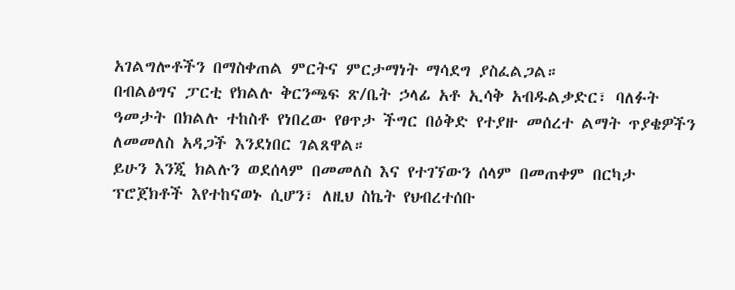አገልግሎቶችን በማስቀጠል ምርትና ምርታማነት ማሳደግ ያስፈልጋል።
በብልፅግና ፓርቲ የክልሉ ቅርንጫፍ ጽ/ቤት ኃላፊ አቶ ኢሳቅ አብዱልቃድር፣ ባለፉት ዓመታት በክልሉ ተከስቶ የነበረው የፀጥታ ችግር በዕቅድ የተያዙ መሰረተ ልማት ጥያቄዎችን ለመመለስ አዳጋች እንደነበር ገልጸዋል።
ይሁን እንጂ ክልሉን ወደሰላም በመመለስ እና የተገኘውን ሰላም በመጠቀም በርካታ ፕሮጀክቶች እየተከናወኑ ሲሆን፣ ለዚህ ስኬት የህብረተሰቡ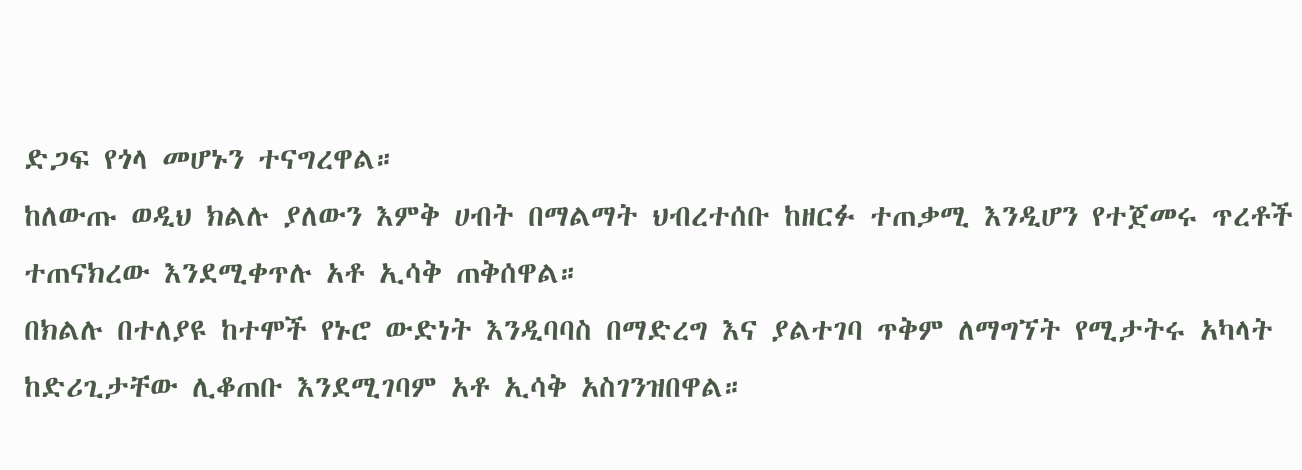ድጋፍ የጎላ መሆኑን ተናግረዋል።
ከለውጡ ወዲህ ክልሉ ያለውን እምቅ ሀብት በማልማት ህብረተሰቡ ከዘርፉ ተጠቃሚ እንዲሆን የተጀመሩ ጥረቶች ተጠናክረው እንደሚቀጥሉ አቶ ኢሳቅ ጠቅሰዋል።
በክልሉ በተለያዩ ከተሞች የኑሮ ውድነት እንዲባባስ በማድረግ እና ያልተገባ ጥቅም ለማግኘት የሚታትሩ አካላት ከድሪጊታቸው ሊቆጠቡ እንደሚገባም አቶ ኢሳቅ አስገንዝበዋል።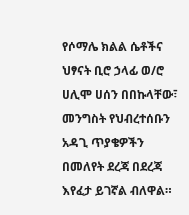የሶማሌ ክልል ሴቶችና ህፃናት ቢሮ ኃላፊ ወ/ሮ ሀሊሞ ሀሰን በበኩላቸው፣ መንግስት የህብረተሰቡን አዳጊ ጥያቄዎችን በመለየት ደረጃ በደረጃ እየፈታ ይገኛል ብለዋል።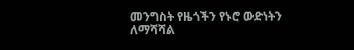መንግስት የዜጎችን የኑሮ ውድነትን ለማሻሻል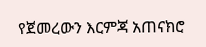የጀመረውን እርምጃ አጠናክሮ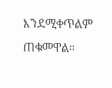እንደሚቀጥልም ጠቁመዋል።